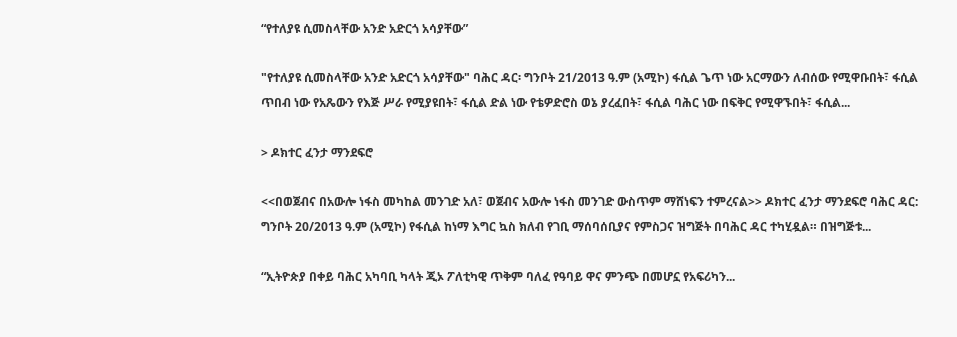“የተለያዩ ሲመስላቸው አንድ አድርጎ አሳያቸው”

"የተለያዩ ሲመስላቸው አንድ አድርጎ አሳያቸው" ባሕር ዳር፡ ግንቦት 21/2013 ዓ.ም (አሚኮ) ፋሲል ጌጥ ነው አርማውን ለብሰው የሚዋቡበት፣ ፋሲል ጥበብ ነው የአጼውን የእጅ ሥራ የሚያዩበት፣ ፋሲል ድል ነው የቴዎድሮስ ወኔ ያረፈበት፣ ፋሲል ባሕር ነው በፍቅር የሚዋኙበት፣ ፋሲል...

> ዶክተር ፈንታ ማንደፍሮ

<<በወጀብና በአውሎ ነፋስ መካከል መንገድ አለ፣ ወጀብና አውሎ ነፋስ መንገድ ውስጥም ማሸነፍን ተምረናል>> ዶክተር ፈንታ ማንደፍሮ ባሕር ዳር: ግንቦት 20/2013 ዓ.ም (አሚኮ) የፋሲል ከነማ እግር ኳስ ክለብ የገቢ ማሰባሰቢያና የምስጋና ዝግጅት በባሕር ዳር ተካሂዷል። በዝግጅቱ...

“ኢትዮጵያ በቀይ ባሕር አካባቢ ካላት ጂኦ ፖለቲካዊ ጥቅም ባለፈ የዓባይ ዋና ምንጭ በመሆኗ የአፍሪካን...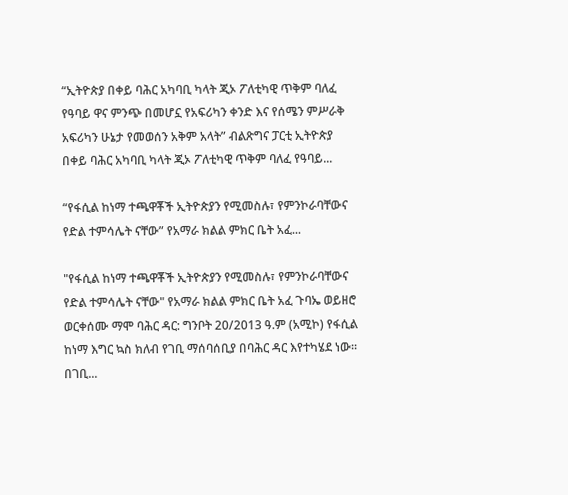“ኢትዮጵያ በቀይ ባሕር አካባቢ ካላት ጂኦ ፖለቲካዊ ጥቅም ባለፈ የዓባይ ዋና ምንጭ በመሆኗ የአፍሪካን ቀንድ እና የሰሜን ምሥራቅ አፍሪካን ሁኔታ የመወሰን አቅም አላት” ብልጽግና ፓርቲ ኢትዮጵያ በቀይ ባሕር አካባቢ ካላት ጂኦ ፖለቲካዊ ጥቅም ባለፈ የዓባይ...

“የፋሲል ከነማ ተጫዋቾች ኢትዮጵያን የሚመስሉ፣ የምንኮራባቸውና የድል ተምሳሌት ናቸው” የአማራ ክልል ምክር ቤት አፈ...

"የፋሲል ከነማ ተጫዋቾች ኢትዮጵያን የሚመስሉ፣ የምንኮራባቸውና የድል ተምሳሌት ናቸው" የአማራ ክልል ምክር ቤት አፈ ጉባኤ ወይዘሮ ወርቀሰሙ ማሞ ባሕር ዳር: ግንቦት 20/2013 ዓ.ም (አሚኮ) የፋሲል ከነማ እግር ኳስ ክለብ የገቢ ማሰባሰቢያ በባሕር ዳር እየተካሄደ ነው። በገቢ...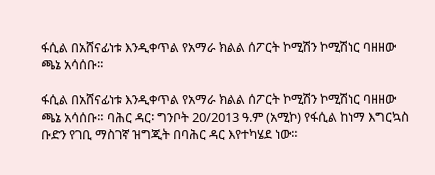ፋሲል በአሸናፊነቱ እንዲቀጥል የአማራ ክልል ሰፖርት ኮሚሽን ኮሚሽነር ባዘዘው ጫኔ አሳሰቡ።

ፋሲል በአሸናፊነቱ እንዲቀጥል የአማራ ክልል ሰፖርት ኮሚሽን ኮሚሽነር ባዘዘው ጫኔ አሳሰቡ። ባሕር ዳር፡ ግንቦት 20/2013 ዓ.ም (አሚኮ) የፋሲል ከነማ እግርኳስ ቡድን የገቢ ማስገኛ ዝግጂት በባሕር ዳር እየተካሄደ ነው።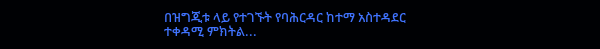በዝግጂቱ ላይ የተገኙት የባሕርዳር ከተማ አስተዳደር ተቀዳሚ ምክትል...